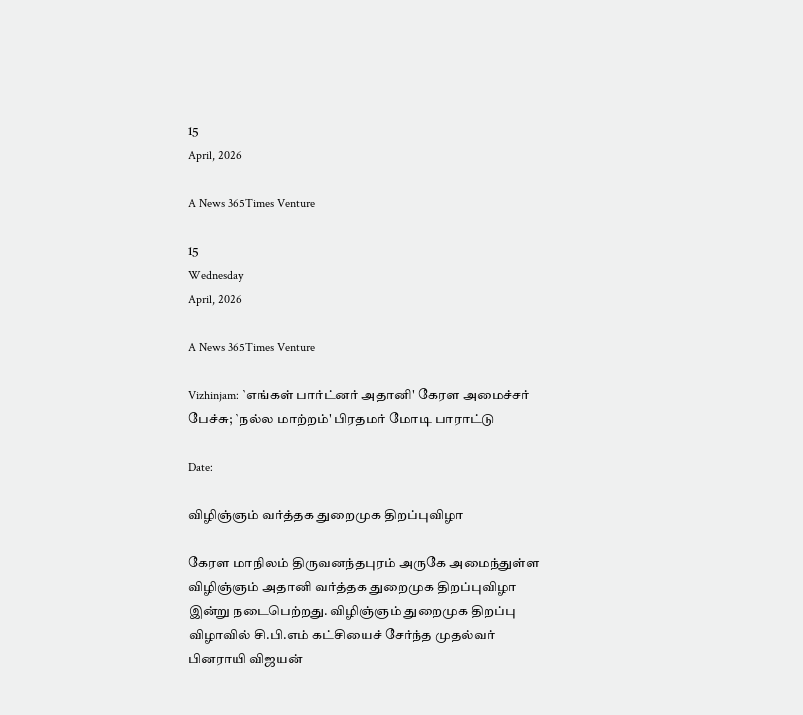15
April, 2026

A News 365Times Venture

15
Wednesday
April, 2026

A News 365Times Venture

Vizhinjam: `எங்கள் பார்ட்னர் அதானி' கேரள அமைச்சர் பேச்சு; `நல்ல மாற்றம்' பிரதமர் மோடி பாராட்டு

Date:

விழிஞ்ஞம் வர்த்தக துறைமுக திறப்புவிழா

கேரள மாநிலம் திருவனந்தபுரம் அருகே அமைந்துள்ள விழிஞ்ஞம் அதானி வர்த்தக துறைமுக திறப்புவிழா இன்று நடைபெற்றது. விழிஞ்ஞம் துறைமுக திறப்பு விழாவில் சி.பி.எம் கட்சியைச் சேர்ந்த முதல்வர் பினராயி விஜயன்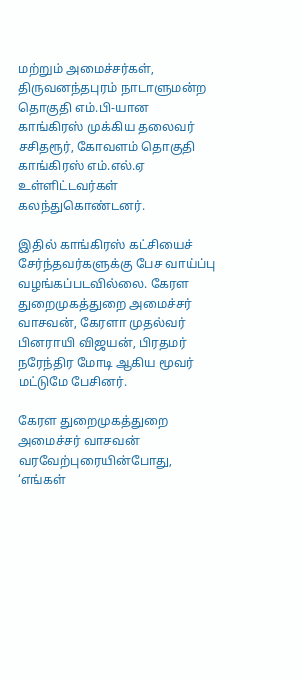மற்றும் அமைச்சர்கள், திருவனந்தபுரம் நாடாளுமன்ற தொகுதி எம்.பி-யான காங்கிரஸ் முக்கிய தலைவர் சசிதரூர், கோவளம் தொகுதி காங்கிரஸ் எம்.எல்.ஏ உள்ளிட்டவர்கள் கலந்துகொண்டனர்.

இதில் காங்கிரஸ் கட்சியைச் சேர்ந்தவர்களுக்கு பேச வாய்ப்பு வழங்கப்படவில்லை. கேரள துறைமுகத்துறை அமைச்சர் வாசவன், கேரளா முதல்வர் பினராயி விஜயன், பிரதமர் நரேந்திர மோடி ஆகிய மூவர் மட்டுமே பேசினர்.

கேரள துறைமுகத்துறை அமைச்சர் வாசவன் வரவேற்புரையின்போது, ‘எங்கள்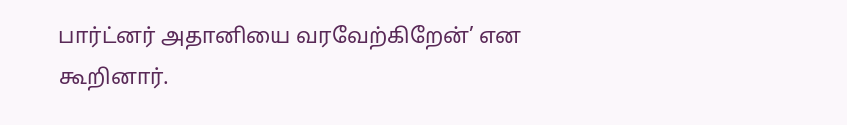பார்ட்னர் அதானியை வரவேற்கிறேன்’ என கூறினார்.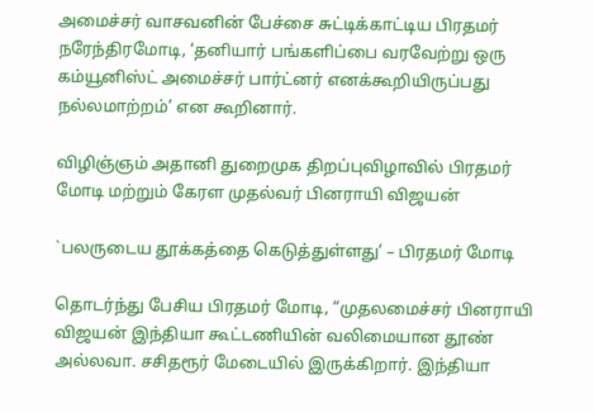அமைச்சர் வாசவனின் பேச்சை சுட்டிக்காட்டிய பிரதமர் நரேந்திரமோடி, ‘தனியார் பங்களிப்பை வரவேற்று ஒரு கம்யூனிஸ்ட் அமைச்சர் பார்ட்னர் எனக்கூறியிருப்பது நல்லமாற்றம்’ என கூறினார்.

விழிஞ்ஞம் அதானி துறைமுக திறப்புவிழாவில் பிரதமர் மோடி மற்றும் கேரள முதல்வர் பினராயி விஜயன்

`பலருடைய தூக்கத்தை கெடுத்துள்ளது’ – பிரதமர் மோடி

தொடர்ந்து பேசிய பிரதமர் மோடி, “முதலமைச்சர் பினராயி விஜயன் இந்தியா கூட்டணியின் வலிமையான தூண் அல்லவா. சசிதரூர் மேடையில் இருக்கிறார். இந்தியா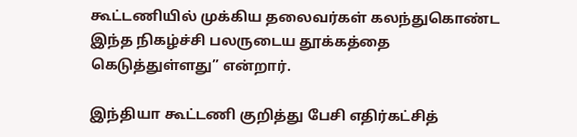கூட்டணியில் முக்கிய தலைவர்கள் கலந்துகொண்ட இந்த நிகழ்ச்சி பலருடைய தூக்கத்தை கெடுத்துள்ளது” என்றார்.

இந்தியா கூட்டணி குறித்து பேசி எதிர்கட்சித்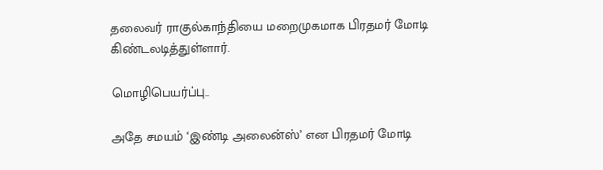தலைவர் ராகுல்காந்தியை மறைமுகமாக பிரதமர் மோடி கிண்டலடித்துள்ளார்.

மொழிபெயர்ப்பு..

அதே சமயம் ‘இண்டி அலைன்ஸ்’ என பிரதமர் மோடி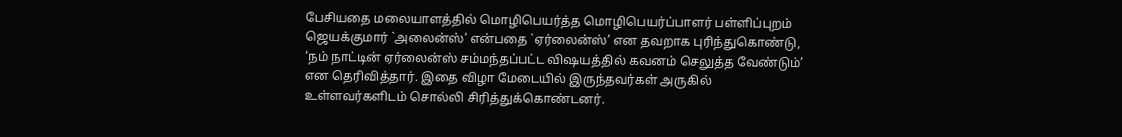பேசியதை மலையாளத்தில் மொழிபெயர்த்த மொழிபெயர்ப்பாளர் பள்ளிப்புறம் ஜெயக்குமார் `அலைன்ஸ்’ என்பதை `ஏர்லைன்ஸ்’ என தவறாக புரிந்துகொண்டு, ‘நம் நாட்டின் ஏர்லைன்ஸ் சம்மந்தப்பட்ட விஷயத்தில் கவனம் செலுத்த வேண்டும்’ என தெரிவித்தார். இதை விழா மேடையில் இருந்தவர்கள் அருகில் உள்ளவர்களிடம் சொல்லி சிரித்துக்கொண்டனர்.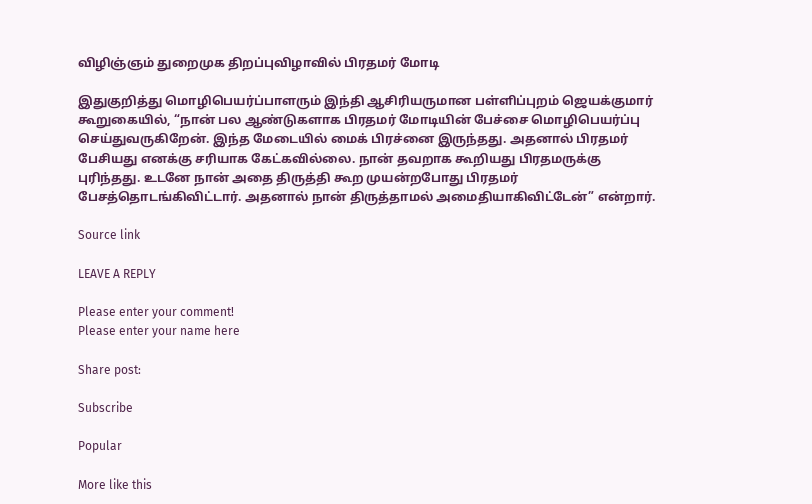விழிஞ்ஞம் துறைமுக திறப்புவிழாவில் பிரதமர் மோடி

இதுகுறித்து மொழிபெயர்ப்பாளரும் இந்தி ஆசிரியருமான பள்ளிப்புறம் ஜெயக்குமார் கூறுகையில், “நான் பல ஆண்டுகளாக பிரதமர் மோடியின் பேச்சை மொழிபெயர்ப்பு செய்துவருகிறேன். இந்த மேடையில் மைக் பிரச்னை இருந்தது. அதனால் பிரதமர் பேசியது எனக்கு சரியாக கேட்கவில்லை. நான் தவறாக கூறியது பிரதமருக்கு புரிந்தது. உடனே நான் அதை திருத்தி கூற முயன்றபோது பிரதமர் பேசத்தொடங்கிவிட்டார். அதனால் நான் திருத்தாமல் அமைதியாகிவிட்டேன்” என்றார்.

Source link

LEAVE A REPLY

Please enter your comment!
Please enter your name here

Share post:

Subscribe

Popular

More like this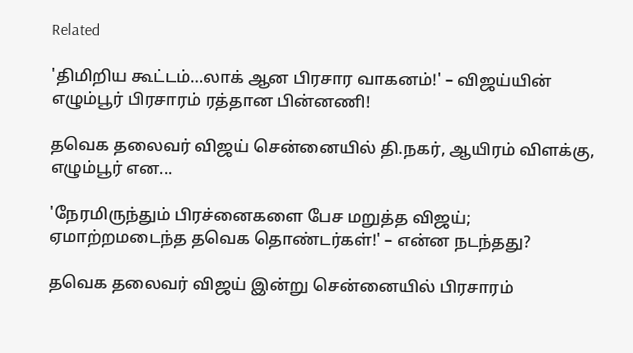Related

'திமிறிய கூட்டம்…லாக் ஆன பிரசார வாகனம்!' – விஜய்யின் எழும்பூர் பிரசாரம் ரத்தான பின்னணி!

தவெக தலைவர் விஜய் சென்னையில் தி.நகர், ஆயிரம் விளக்கு, எழும்பூர் என...

'நேரமிருந்தும் பிரச்னைகளை பேச மறுத்த விஜய்; ஏமாற்றமடைந்த தவெக தொண்டர்கள்!' – என்ன நடந்தது?

தவெக தலைவர் விஜய் இன்று சென்னையில் பிரசாரம்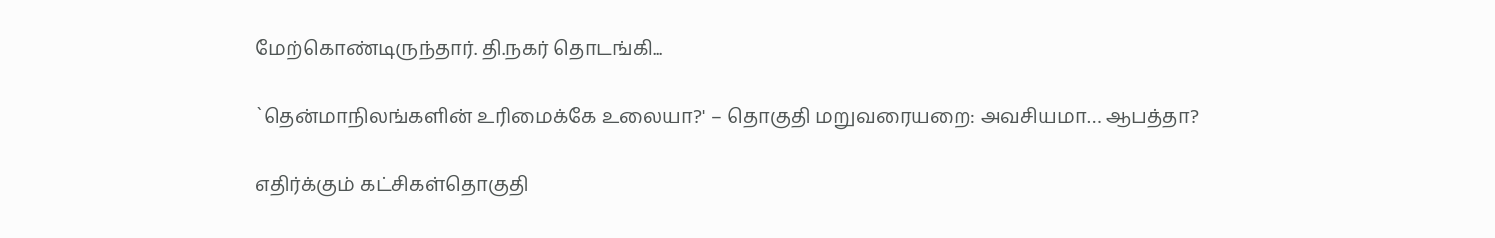மேற்கொண்டிருந்தார். தி.நகர் தொடங்கி...

`தென்மாநிலங்களின் உரிமைக்கே உலையா?' – தொகுதி மறுவரையறை: அவசியமா… ஆபத்தா?

எதிர்க்கும் கட்சிகள்தொகுதி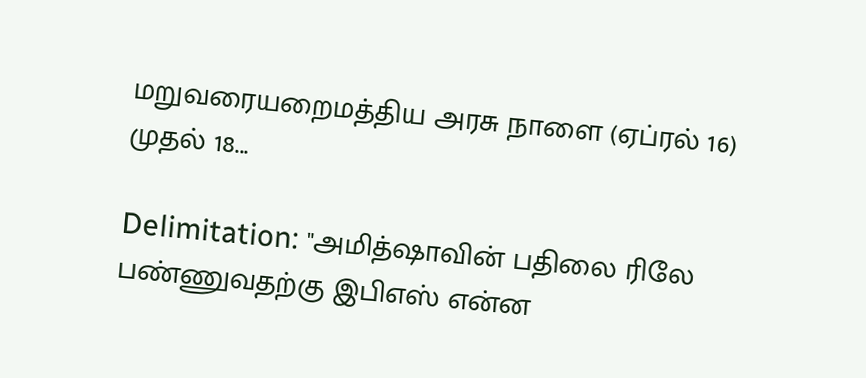மறுவரையறைமத்திய அரசு நாளை (ஏப்ரல் 16) முதல் 18...

Delimitation: "அமித்ஷாவின் பதிலை ரிலே பண்ணுவதற்கு இபிஎஸ் என்ன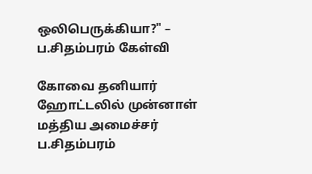ஒலிபெருக்கியா?" – ப.சிதம்பரம் கேள்வி

கோவை தனியார் ஹோட்டலில் முன்னாள் மத்திய அமைச்சர் ப.சிதம்பரம்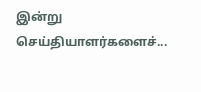இன்று செய்தியாளர்களைச்...